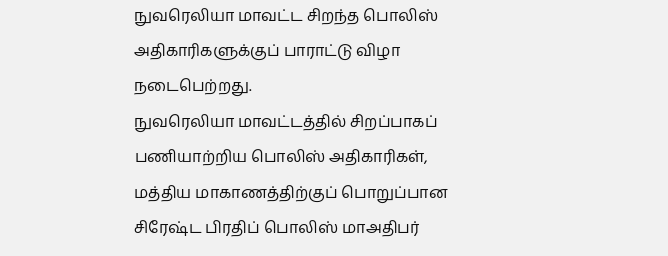நுவரெலியா மாவட்ட சிறந்த பொலிஸ் அதிகாரிகளுக்குப் பாராட்டு விழா நடைபெற்றது.
நுவரெலியா மாவட்டத்தில் சிறப்பாகப் பணியாற்றிய பொலிஸ் அதிகாரிகள், மத்திய மாகாணத்திற்குப் பொறுப்பான சிரேஷ்ட பிரதிப் பொலிஸ் மாஅதிபர்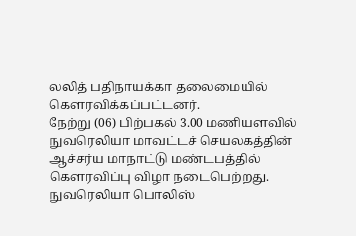லலித் பதிநாயக்கா தலைமையில் கௌரவிக்கப்பட்டனர்.
நேற்று (06) பிற்பகல் 3.00 மணியளவில் நுவரெலியா மாவட்டச் செயலகத்தின் ஆச்சர்ய மாநாட்டு மண்டபத்தில் கௌரவிப்பு விழா நடைபெற்றது.
நுவரெலியா பொலிஸ்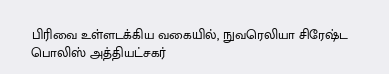பிரிவை உள்ளடக்கிய வகையில், நுவரெலியா சிரேஷ்ட பொலிஸ் அத்தியட்சகர்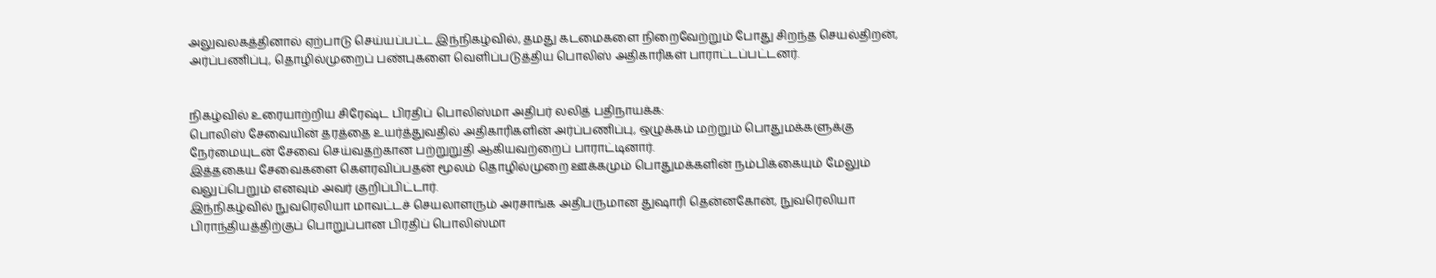அலுவலகத்தினால் ஏற்பாடு செய்யப்பட்ட இந்நிகழ்வில், தமது கடமைகளை நிறைவேற்றும் போது சிறந்த செயல்திறன், அர்ப்பணிப்பு, தொழில்முறைப் பண்புகளை வெளிப்படுத்திய பொலிஸ் அதிகாரிகள் பாராட்டப்பட்டனர்.


நிகழ்வில் உரையாற்றிய சிரேஷ்ட பிரதிப் பொலிஸ்மா அதிபர் லலித் பதிநாயக்க:
பொலிஸ் சேவையின் தரத்தை உயர்த்துவதில் அதிகாரிகளின் அர்ப்பணிப்பு, ஒழுக்கம் மற்றும் பொதுமக்களுக்கு நேர்மையுடன் சேவை செய்வதற்கான பற்றுறுதி ஆகியவற்றைப் பாராட்டினார்.
இத்தகைய சேவைகளை கௌரவிப்பதன் மூலம் தொழில்முறை ஊக்கமும் பொதுமக்களின் நம்பிக்கையும் மேலும் வலுப்பெறும் எனவும் அவர் குறிப்பிட்டார்.
இந்நிகழ்வில் நுவரெலியா மாவட்டச் செயலாளரும் அரசாங்க அதிபருமான துஷாரி தென்னகோன், நுவரெலியா பிராந்தியத்திற்குப் பொறுப்பான பிரதிப் பொலிஸ்மா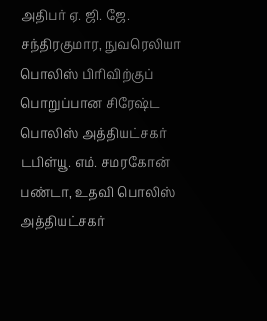அதிபர் ஏ. ஜி. ஜே. சந்திரகுமார, நுவரெலியா பொலிஸ் பிரிவிற்குப் பொறுப்பான சிரேஷ்ட பொலிஸ் அத்தியட்சகர் டபிள்யூ. எம். சமரகோன் பண்டா, உதவி பொலிஸ் அத்தியட்சகர்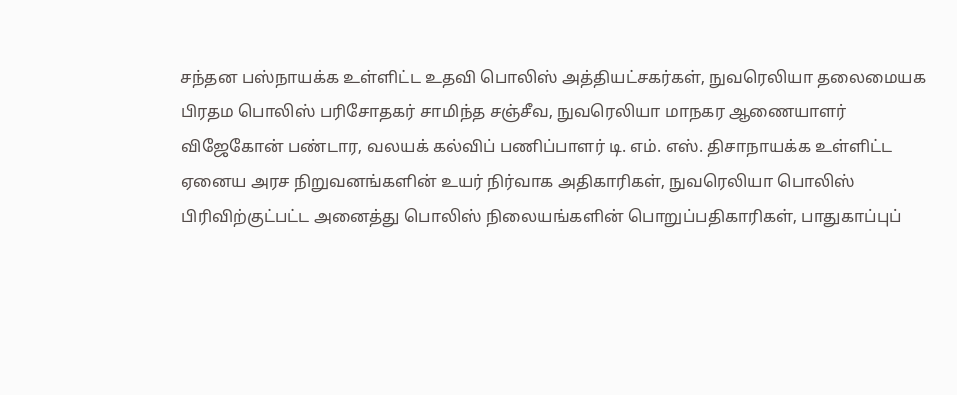சந்தன பஸ்நாயக்க உள்ளிட்ட உதவி பொலிஸ் அத்தியட்சகர்கள், நுவரெலியா தலைமையக பிரதம பொலிஸ் பரிசோதகர் சாமிந்த சஞ்சீவ, நுவரெலியா மாநகர ஆணையாளர் விஜேகோன் பண்டார, வலயக் கல்விப் பணிப்பாளர் டி. எம். எஸ். திசாநாயக்க உள்ளிட்ட ஏனைய அரச நிறுவனங்களின் உயர் நிர்வாக அதிகாரிகள், நுவரெலியா பொலிஸ் பிரிவிற்குட்பட்ட அனைத்து பொலிஸ் நிலையங்களின் பொறுப்பதிகாரிகள், பாதுகாப்புப்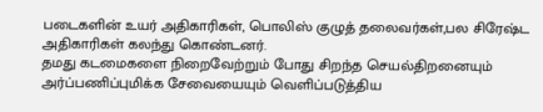படைகளின் உயர் அதிகாரிகள், பொலிஸ் குழுத் தலைவர்கள்,பல சிரேஷ்ட அதிகாரிகள் கலந்து கொண்டனர்.
தமது கடமைகளை நிறைவேற்றும் போது சிறந்த செயல்திறனையும் அர்ப்பணிப்புமிக்க சேவையையும் வெளிப்படுத்திய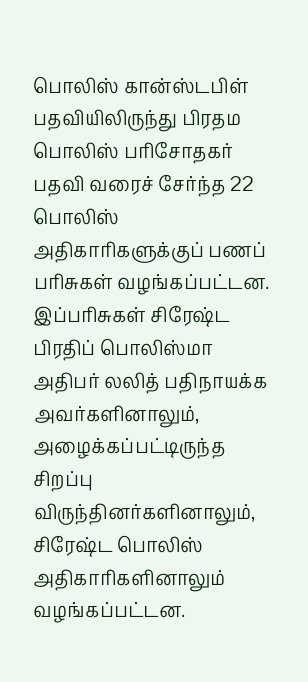பொலிஸ் கான்ஸ்டபிள் பதவியிலிருந்து பிரதம பொலிஸ் பரிசோதகர் பதவி வரைச் சேர்ந்த 22 பொலிஸ் அதிகாரிகளுக்குப் பணப் பரிசுகள் வழங்கப்பட்டன.
இப்பரிசுகள் சிரேஷ்ட பிரதிப் பொலிஸ்மா அதிபர் லலித் பதிநாயக்க அவர்களினாலும், அழைக்கப்பட்டிருந்த சிறப்பு விருந்தினர்களினாலும், சிரேஷ்ட பொலிஸ் அதிகாரிகளினாலும் வழங்கப்பட்டன.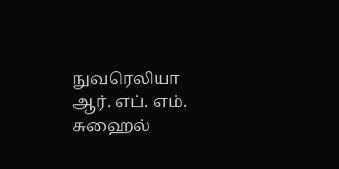நுவரெலியா ஆர். எப். எம். சுஹைல்